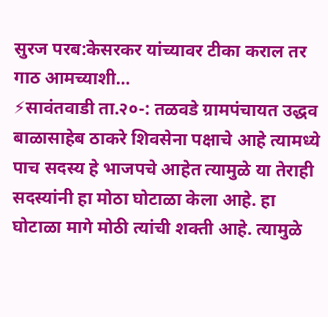सुरज परब:केसरकर यांच्यावर टीका कराल तर गाठ आमच्याशी…
⚡सावंतवाडी ता.२०-: तळवडे ग्रामपंचायत उद्धव बाळासाहेब ठाकरे शिवसेना पक्षाचे आहे त्यामध्ये पाच सदस्य हे भाजपचे आहेत त्यामुळे या तेराही सदस्यांनी हा मोठा घोटाळा केला आहे. हा घोटाळा मागे मोठी त्यांची शक्ती आहे. त्यामुळे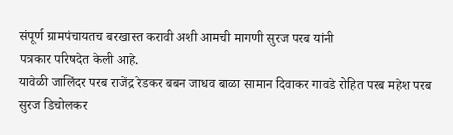संपूर्ण ग्रामपंचायतच बरखास्त करावी अशी आमची मागणी सुरज परब यांनी
पत्रकार परिषदेत केली आहे.
यावेळी जालिंदर परब राजेंद्र रेडकर बबन जाधव बाळा सामान दिवाकर गावडे रोहित परब महेश परब सुरज डिचोलकर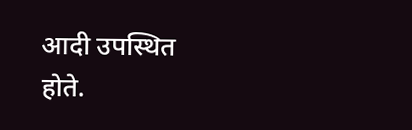आदी उपस्थित होते.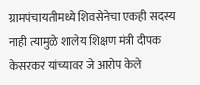ग्रामपंचायतीमध्ये शिवसेनेचा एकही सदस्य नाही त्यामुळे शालेय शिक्षण मंत्री दीपक केसरकर यांच्यावर जे आरोप केले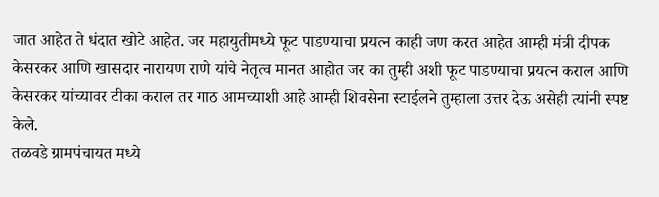जात आहेत ते धंदात खोटे आहेत. जर महायुतीमध्ये फूट पाडण्याचा प्रयत्न काही जण करत आहेत आम्ही मंत्री दीपक केसरकर आणि खासदार नारायण राणे यांचे नेतृत्व मानत आहोत जर का तुम्ही अशी फूट पाडण्याचा प्रयत्न कराल आणि केसरकर यांच्यावर टीका कराल तर गाठ आमच्याशी आहे आम्ही शिवसेना स्टाईलने तुम्हाला उत्तर देऊ असेही त्यांनी स्पष्ट केले.
तळवडे ग्रामपंचायत मध्ये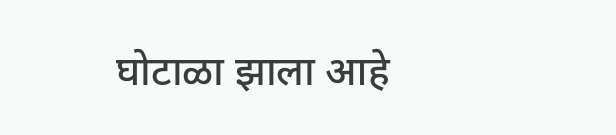घोटाळा झाला आहे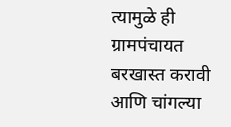त्यामुळे ही ग्रामपंचायत बरखास्त करावी आणि चांगल्या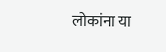लोकांना या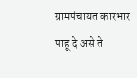ग्रामपंचायत कारभार पाहू दे असे ते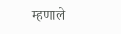म्हणाले